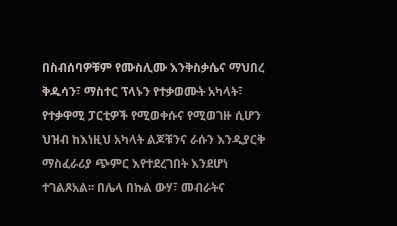በስብሰባዎቹም የሙስሊሙ እንቅስቃሴና ማህበረ ቅዱሳን፣ ማስተር ፕላኑን የተቃወሙት አካላት፣ የተቃዋሚ ፓርቲዎች የሚወቀሱና የሚወገዙ ሲሆን ህዝብ ከእነዚህ አካላት ልጆቹንና ራሱን እንዲያርቅ ማስፈራሪያ ጭምር እየተደረገበት እንደሆነ ተገልጾአል፡፡ በሌላ በኩል ውሃ፣ መብራትና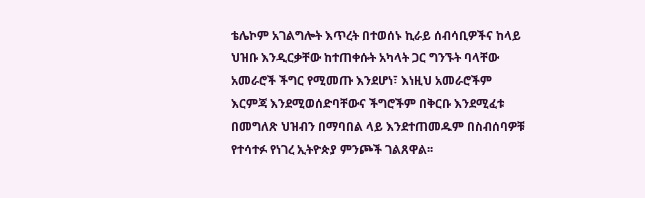ቴሌኮም አገልግሎት እጥረት በተወሰኑ ኪራይ ሰብሳቢዎችና ከላይ ህዝቡ እንዲርቃቸው ከተጠቀሱት አካላት ጋር ግንኙት ባላቸው አመራሮች ችግር የሚመጡ እንደሆነ፣ እነዚህ አመራሮችም እርምጃ እንደሚወሰድባቸውና ችግሮችም በቅርቡ እንደሚፈቱ በመግለጽ ህዝብን በማባበል ላይ እንደተጠመዱም በስብሰባዎቹ የተሳተፉ የነገረ ኢትዮጵያ ምንጮች ገልጸዋል፡፡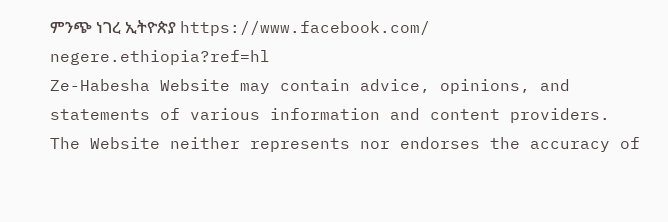ምንጭ ነገረ ኢትዮጵያ https://www.facebook.com/ negere.ethiopia?ref=hl
Ze-Habesha Website may contain advice, opinions, and statements of various information and content providers. The Website neither represents nor endorses the accuracy of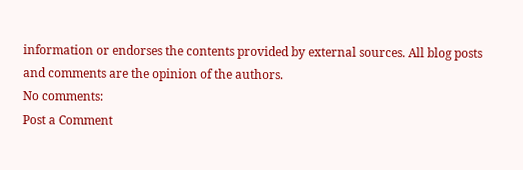information or endorses the contents provided by external sources. All blog posts and comments are the opinion of the authors.
No comments:
Post a Comment